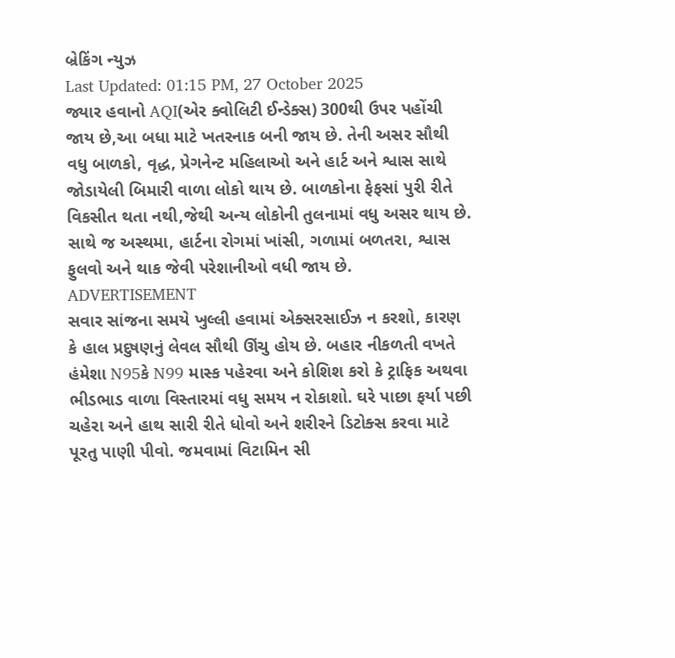બ્રેકિંગ ન્યુઝ
Last Updated: 01:15 PM, 27 October 2025
જ્યાર હવાનો AQI(એર ક્વોલિટી ઈન્ડેક્સ) 300થી ઉપર પહોંચી જાય છે,આ બધા માટે ખતરનાક બની જાય છે. તેની અસર સૌથી વધુ બાળકો, વૃદ્ધ, પ્રેગનેન્ટ મહિલાઓ અને હાર્ટ અને શ્વાસ સાથે જોડાયેલી બિમારી વાળા લોકો થાય છે. બાળકોના ફેફસાં પુરી રીતે વિકસીત થતા નથી,જેથી અન્ય લોકોની તુલનામાં વધુ અસર થાય છે. સાથે જ અસ્થમા, હાર્ટના રોગમાં ખાંસી, ગળામાં બળતરા, શ્વાસ ફુલવો અને થાક જેવી પરેશાનીઓ વધી જાય છે.
ADVERTISEMENT
સવાર સાંજના સમયે ખુલ્લી હવામાં એક્સરસાઈઝ ન કરશો, કારણ કે હાલ પ્રદુષણનું લેવલ સૌથી ઊંચુ હોય છે. બહાર નીકળતી વખતે હંમેશા N95કે N99 માસ્ક પહેરવા અને કોશિશ કરો કે ટ્રાફિક અથવા ભીડભાડ વાળા વિસ્તારમાં વધુ સમય ન રોકાશો. ઘરે પાછા ફર્યા પછી ચહેરા અને હાથ સારી રીતે ધોવો અને શરીરને ડિટોક્સ કરવા માટે પૂરતુ પાણી પીવો. જમવામાં વિટામિન સી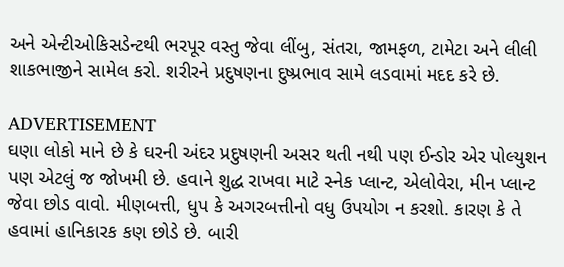અને એન્ટીઓકિસડેન્ટથી ભરપૂર વસ્તુ જેવા લીંબુ, સંતરા, જામફળ, ટામેટા અને લીલી શાકભાજીને સામેલ કરો. શરીરને પ્રદુષણના દુષ્પ્રભાવ સામે લડવામાં મદદ કરે છે.

ADVERTISEMENT
ઘણા લોકો માને છે કે ઘરની અંદર પ્રદુષણની અસર થતી નથી પણ ઈન્ડોર એર પોલ્યુશન પણ એટલું જ જોખમી છે. હવાને શુદ્ધ રાખવા માટે સ્નેક પ્લાન્ટ, એલોવેરા, મીન પ્લાન્ટ જેવા છોડ વાવો. મીણબત્તી, ધુપ કે અગરબત્તીનો વધુ ઉપયોગ ન કરશો. કારણ કે તે હવામાં હાનિકારક કણ છોડે છે. બારી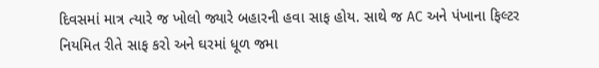દિવસમાં માત્ર ત્યારે જ ખોલો જ્યારે બહારની હવા સાફ હોય. સાથે જ AC અને પંખાના ફિલ્ટર નિયમિત રીતે સાફ કરો અને ઘરમાં ધૂળ જમા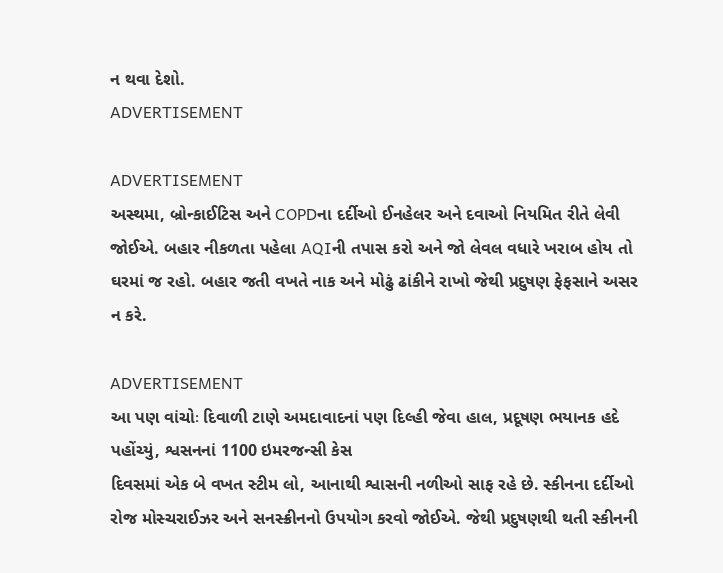ન થવા દેશો.
ADVERTISEMENT

ADVERTISEMENT
અસ્થમા, બ્રોન્કાઈટિસ અને COPDના દર્દીઓ ઈનહેલર અને દવાઓ નિયમિત રીતે લેવી જોઈએ. બહાર નીકળતા પહેલા AQIની તપાસ કરો અને જો લેવલ વધારે ખરાબ હોય તો ઘરમાં જ રહો. બહાર જતી વખતે નાક અને મોઢું ઢાંકીને રાખો જેથી પ્રદુષણ ફેફસાને અસર ન કરે.

ADVERTISEMENT
આ પણ વાંચોઃ દિવાળી ટાણે અમદાવાદનાં પણ દિલ્હી જેવા હાલ, પ્રદૂષણ ભયાનક હદે પહોંચ્યું, શ્વસનનાં 1100 ઇમરજન્સી કેસ
દિવસમાં એક બે વખત સ્ટીમ લો, આનાથી શ્વાસની નળીઓ સાફ રહે છે. સ્કીનના દર્દીઓ રોજ મોસ્ચરાઈઝર અને સનસ્ક્રીનનો ઉપયોગ કરવો જોઈએ. જેથી પ્રદુષણથી થતી સ્કીનની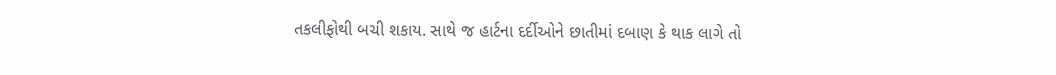તકલીફોથી બચી શકાય. સાથે જ હાર્ટના દર્દીઓને છાતીમાં દબાણ કે થાક લાગે તો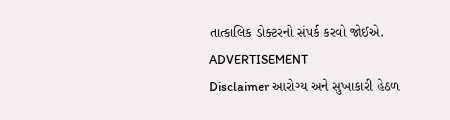તાત્કાલિક ડોક્ટરનો સંપર્ક કરવો જોઈએ.
ADVERTISEMENT
Disclaimer આરોગ્ય અને સુખાકારી હેઠળ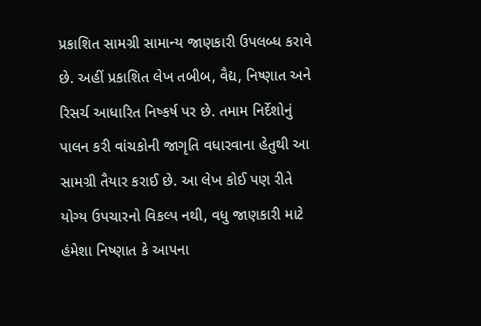પ્રકાશિત સામગ્રી સામાન્ય જાણકારી ઉપલબ્ધ કરાવે છે. અહીં પ્રકાશિત લેખ તબીબ, વૈદ્ય, નિષ્ણાત અને રિસર્ચ આધારિત નિષ્કર્ષ પર છે. તમામ નિર્દેશોનું પાલન કરી વાંચકોની જાગૃતિ વધારવાના હેતુથી આ સામગ્રી તૈયાર કરાઈ છે. આ લેખ કોઈ પણ રીતે યોગ્ય ઉપચારનો વિકલ્પ નથી, વધુ જાણકારી માટે હંમેશા નિષ્ણાત કે આપના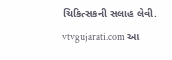ચિકિત્સકની સલાહ લેવી. vtvgujarati.com આ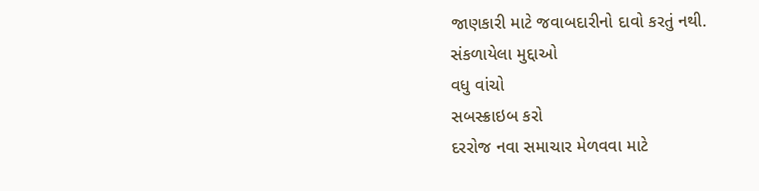જાણકારી માટે જવાબદારીનો દાવો કરતું નથી.
સંકળાયેલા મુદ્દાઓ
વધુ વાંચો
સબસ્ક્રાઇબ કરો
દરરોજ નવા સમાચાર મેળવવા માટે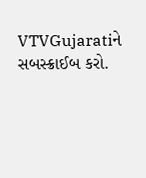VTVGujaratiને સબસ્ક્રાઈબ કરો.